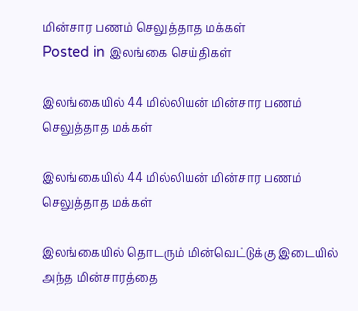மின்சார பணம் செலுத்தாத மக்கள்
Posted in இலங்கை செய்திகள்

இலங்கையில் 44 மில்லியன் மின்சார பணம் செலுத்தாத மக்கள்

இலங்கையில் 44 மில்லியன் மின்சார பணம் செலுத்தாத மக்கள்

இலங்கையில் தொடரும் மின்வெட்டுக்கு இடையில் அந்த மின்சாரத்தை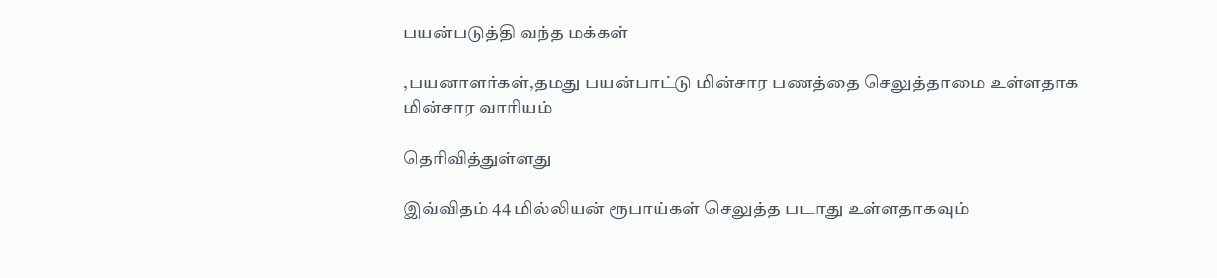பயன்படுத்தி வந்த மக்கள்

,பயனாளர்கள்,தமது பயன்பாட்டு மின்சார பணத்தை செலுத்தாமை உள்ளதாக மின்சார வாரியம்

தெரிவித்துள்ளது

இவ்விதம் 44 மில்லியன் ரூபாய்கள் செலுத்த படாது உள்ளதாகவும்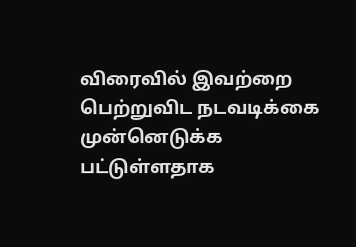விரைவில் இவற்றை பெற்றுவிட நடவடிக்கை முன்னெடுக்க பட்டுள்ளதாக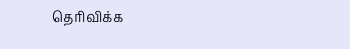தெரிவிக்க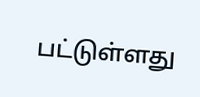பட்டுள்ளது